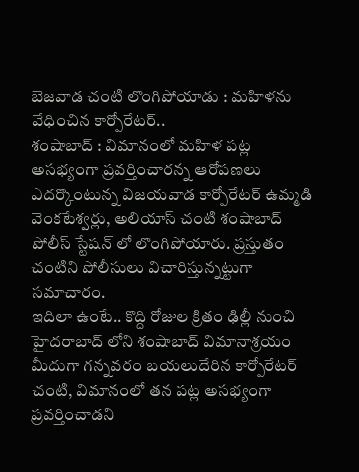బెజవాడ చంటి లొంగిపోయాడు : మహిళను వేధించిన కార్పోరేటర్..
శంషాబాద్ : విమానంలో మహిళ పట్ల అసభ్యంగా ప్రవర్తించారన్న ఆరోపణలు ఎదర్కొంటున్న విజయవాడ కార్పోరేటర్ ఉమ్మడి వెంకటేశ్వర్లు, అలియాస్ చంటి శంషాబాద్ పోలీస్ స్టేషన్ లో లొంగిపోయారు. ప్రస్తుతం చంటిని పోలీసులు విచారిస్తున్నట్టుగా సమాచారం.
ఇదిలా ఉంటే.. కొద్ది రోజుల క్రితం ఢిల్లీ నుంచి హైదరాబాద్ లోని శంషాబాద్ విమానాశ్రయం మీదుగా గన్నవరం బయలుదేరిన కార్పోరేటర్ చంటి, విమానంలో తన పట్ల అసభ్యంగా ప్రవర్తించాడని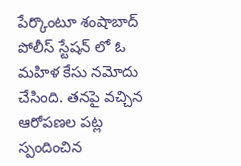పేర్కొంటూ శంషాబాద్ పోలీస్ స్టేషన్ లో ఓ మహిళ కేసు నమోదు చేసింది. తనపై వచ్చిన ఆరోపణల పట్ల స్పందించిన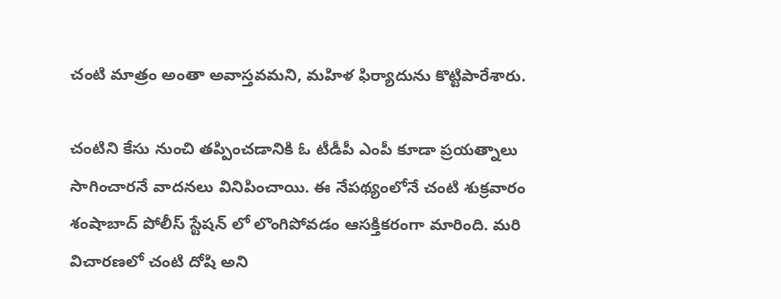చంటి మాత్రం అంతా అవాస్తవమని, మహిళ ఫిర్యాదును కొట్టిపారేశారు.

చంటిని కేసు నుంచి తప్పించడానికి ఓ టీడీపీ ఎంపీ కూడా ప్రయత్నాలు సాగించారనే వాదనలు వినిపించాయి. ఈ నేపథ్యంలోనే చంటి శుక్రవారం శంషాబాద్ పోలీస్ స్టేషన్ లో లొంగిపోవడం ఆసక్తికరంగా మారింది. మరి విచారణలో చంటి దోషి అని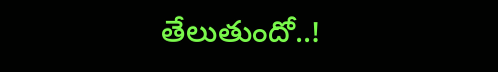తేలుతుందో..!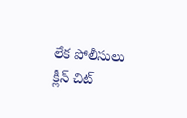లేక పోలీసులు క్లీన్ చిట్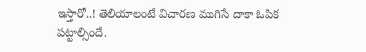ఇస్తారో..! తెలియాలంటే విచారణ ముగిసే దాకా ఓపిక పట్టాల్సిందే.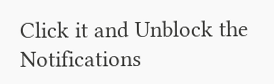Click it and Unblock the Notifications